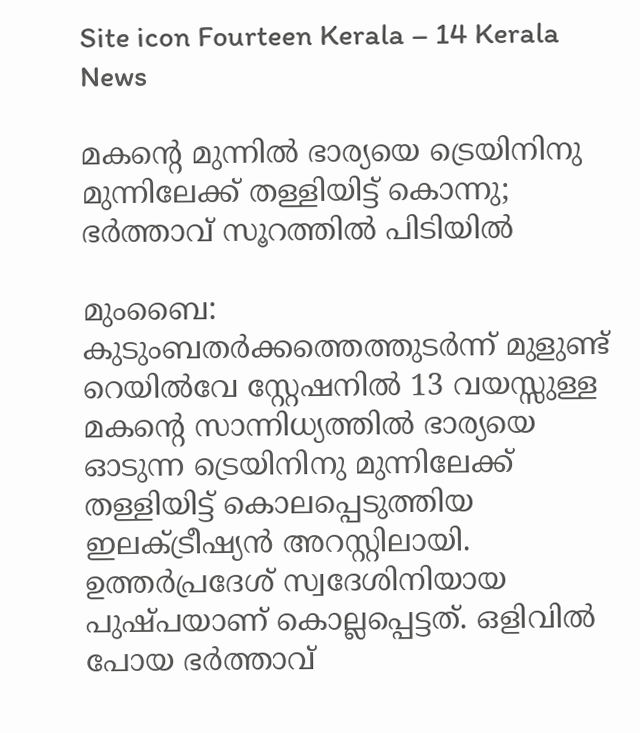Site icon Fourteen Kerala – 14 Kerala News

മകന്റെ മുന്നിൽ ഭാര്യയെ ട്രെയിനിനു മുന്നിലേക്ക് തള്ളിയിട്ട് കൊന്നു; ഭർത്താവ് സൂറത്തിൽ പിടിയിൽ

മുംബൈ: കുടുംബതർക്കത്തെത്തുടർന്ന് മുളുണ്ട് റെയിൽവേ സ്റ്റേഷനിൽ 13 വയസ്സുള്ള മകന്റെ സാന്നിധ്യത്തിൽ ഭാര്യയെ ഓടുന്ന ട്രെയിനിനു മുന്നിലേക്ക് തള്ളിയിട്ട് കൊലപ്പെടുത്തിയ ഇലക്ട്രീഷ്യൻ അറസ്റ്റിലായി. ഉത്തർപ്രദേശ് സ്വദേശിനിയായ പുഷ്പയാണ് കൊല്ലപ്പെട്ടത്. ഒളിവിൽ പോയ ഭർത്താവ്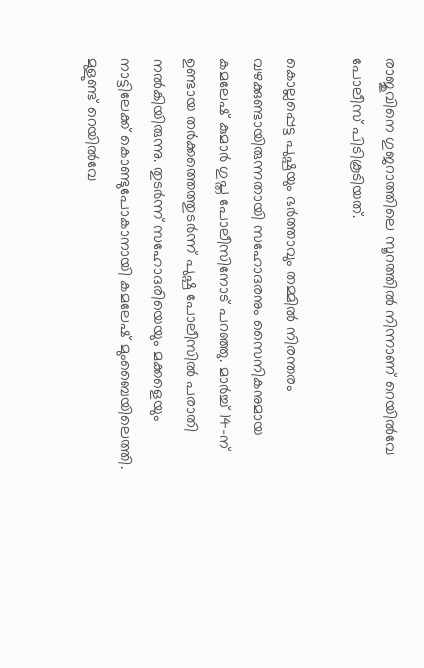രാജുവിനെ ഗുജറാത്തിലെ സൂറത്തിൽ നിന്നാണ് റെയിൽവേ പോലീസ് പിടികൂടിയത്.

കൊല്ലപ്പെട്ട പുഷ്പയും ഭർത്താവും തമ്മിൽ നിരന്തരം വഴക്കുണ്ടായിരുന്നതായി സഹോദരനും സൈനികനുമായ കമലേഷ് കുമാർ ഗുപ്ത പോലീസിനോട് പറഞ്ഞു. മാർച്ച് 14-ന് ഉണ്ടായ തർക്കത്തെത്തുടർന്ന് പുഷ്പ പോലീസിൽ പരാതി നൽകിയിരുന്നു. തുടർന്ന് സഹോദരിയെയും മക്കളെയും നാട്ടിലേക്ക് കൊണ്ടുപോകാനായി കമലേഷ് മുംബൈയിലെത്തി. മുളുണ്ട് റെയിൽവേ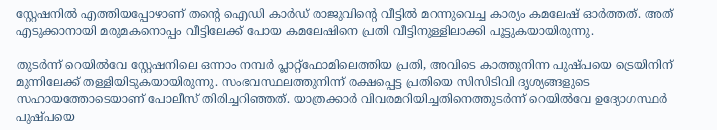സ്റ്റേഷനിൽ എത്തിയപ്പോഴാണ് തന്റെ ഐഡി കാർഡ് രാജുവിന്റെ വീട്ടിൽ മറന്നുവെച്ച കാര്യം കമലേഷ് ഓർത്തത്. അത് എടുക്കാനായി മരുമകനൊപ്പം വീട്ടിലേക്ക് പോയ കമലേഷിനെ പ്രതി വീട്ടിനുള്ളിലാക്കി പൂട്ടുകയായിരുന്നു.

തുടർന്ന് റെയിൽവേ സ്റ്റേഷനിലെ ഒന്നാം നമ്പർ പ്ലാറ്റ്‌ഫോമിലെത്തിയ പ്രതി, അവിടെ കാത്തുനിന്ന പുഷ്പയെ ട്രെയിനിന് മുന്നിലേക്ക് തള്ളിയിടുകയായിരുന്നു. സംഭവസ്ഥലത്തുനിന്ന് രക്ഷപ്പെട്ട പ്രതിയെ സിസിടിവി ദൃശ്യങ്ങളുടെ സഹായത്തോടെയാണ് പോലീസ് തിരിച്ചറിഞ്ഞത്. യാത്രക്കാർ വിവരമറിയിച്ചതിനെത്തുടർന്ന് റെയിൽവേ ഉദ്യോഗസ്ഥർ പുഷ്പയെ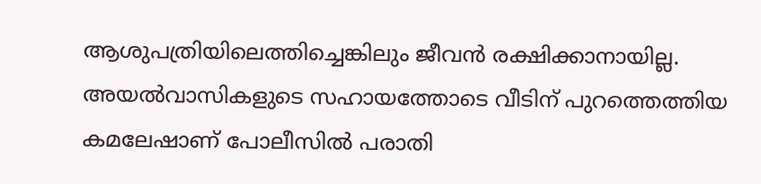ആശുപത്രിയിലെത്തിച്ചെങ്കിലും ജീവൻ രക്ഷിക്കാനായില്ല. അയൽവാസികളുടെ സഹായത്തോടെ വീടിന് പുറത്തെത്തിയ കമലേഷാണ് പോലീസിൽ പരാതി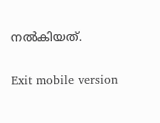നൽകിയത്.

Exit mobile version